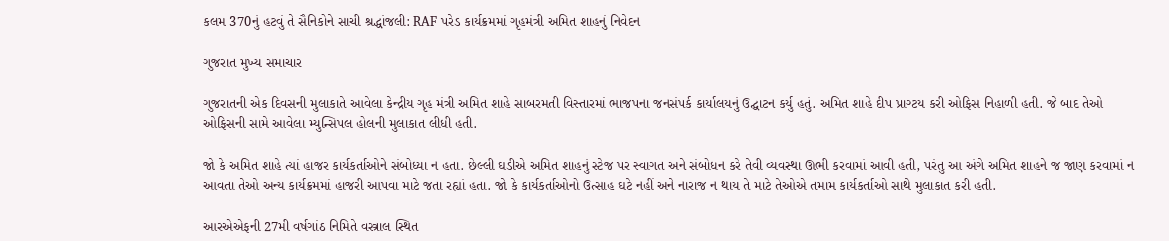કલમ 370નું હટવું તે સૈનિકોને સાચી શ્રદ્ધાંજલી: RAF પરેડ કાર્યક્રમમાં ગૃહમંત્રી અમિત શાહનું નિવેદન

ગુજરાત મુખ્ય સમાચાર

ગુજરાતની એક દિવસની મુલાકાતે આવેલા કેન્દ્રીય ગૃહ મંત્રી અમિત શાહે સાબરમતી વિસ્તારમાં ભાજપના જનસંપર્ક કાર્યાલયનું ઉદ્ઘાટન કર્યુ હતું. અમિત શાહે દીપ પ્રાગ્ટય કરી ઓફિસ નિહાળી હતી. જે બાદ તેઓ ઓફિસની સામે આવેલા મ્યુન્સિપલ હોલની મુલાકાત લીધી હતી.

જો કે અમિત શાહે ત્યાં હાજર કાર્યકર્તાઓને સંબોધ્યા ન હતા. છેલ્લી ઘડીએ અમિત શાહનું સ્ટેજ પર સ્વાગત અને સંબોધન કરે તેવી વ્યવસ્થા ઊભી કરવામાં આવી હતી, પરંતુ આ અંગે અમિત શાહને જ જાણ કરવામાં ન આવતા તેઓ અન્ય કાર્યક્રમમાં હાજરી આપવા માટે જતા રહ્યાં હતા. જો કે કાર્યકર્તાઓનો ઉત્સાહ ઘટે નહીં અને નારાજ ન થાય તે માટે તેઓએ તમામ કાર્યકર્તાઓ સાથે મુલાકાત કરી હતી.

આરએએફની 27મી વર્ષગાંઠ નિમિતે વસ્ત્રાલ સ્થિત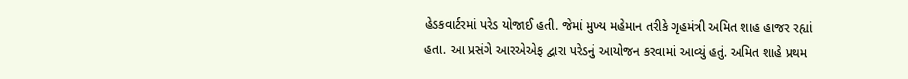હેડકવાર્ટરમાં પરેડ યોજાઈ હતી. જેમાં મુખ્ય મહેમાન તરીકે ગૃહમંત્રી અમિત શાહ હાજર રહ્યાં હતા. આ પ્રસંગે આરએએફ દ્વારા પરેડનું આયોજન કરવામાં આવ્યું હતું. અમિત શાહે પ્રથમ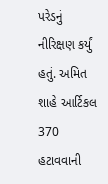પરેડનું નીરિક્ષણ કર્યું હતું. અમિત શાહે આર્ટિકલ 370 હટાવવાની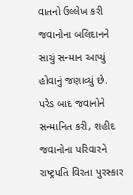વાતનો ઉલ્લેખ કરી જવાનોના બલિદાનને સાચું સન્માન આપ્યું હોવાનું જણાવ્યું છે. પરેડ બાદ જવાનોને સન્માનિત કરી, શહીદ જવાનોના પરિવારને રાષ્ટ્રપતિ વિરતા પુરસ્કાર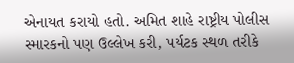એનાયત કરાયો હતો. અમિત શાહે રાષ્ટ્રીય પોલીસ સ્મારકનો પણ ઉલ્લેખ કરી, પર્યટક સ્થળ તરીકે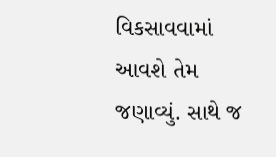વિકસાવવામાં આવશે તેમ જણાવ્યું. સાથે જ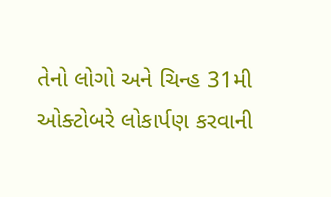તેનો લોગો અને ચિન્હ 31મી ઓક્ટોબરે લોકાર્પણ કરવાની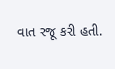વાત રજૂ કરી હતી.